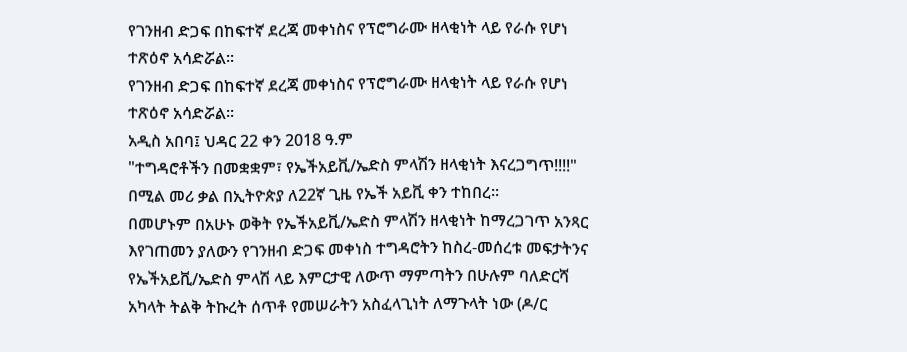የገንዘብ ድጋፍ በከፍተኛ ደረጃ መቀነስና የፕሮግራሙ ዘላቂነት ላይ የራሱ የሆነ ተጽዕኖ አሳድሯል፡፡
የገንዘብ ድጋፍ በከፍተኛ ደረጃ መቀነስና የፕሮግራሙ ዘላቂነት ላይ የራሱ የሆነ ተጽዕኖ አሳድሯል፡፡
አዲስ አበባ፤ ህዳር 22 ቀን 2018 ዓ.ም
"ተግዳሮቶችን በመቋቋም፣ የኤችአይቪ/ኤድስ ምላሽን ዘላቂነት እናረጋግጥ!!!!" በሚል መሪ ቃል በኢትዮጵያ ለ22ኛ ጊዜ የኤች አይቪ ቀን ተከበረ፡፡
በመሆኑም በአሁኑ ወቅት የኤችአይቪ/ኤድስ ምላሽን ዘላቂነት ከማረጋገጥ አንጻር እየገጠመን ያለውን የገንዘብ ድጋፍ መቀነስ ተግዳሮትን ከስረ-መሰረቱ መፍታትንና የኤችአይቪ/ኤድስ ምላሽ ላይ እምርታዊ ለውጥ ማምጣትን በሁሉም ባለድርሻ አካላት ትልቅ ትኩረት ሰጥቶ የመሠራትን አስፈላጊነት ለማጉላት ነው (ዶ/ር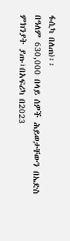ፋሲካ በለጠ)፡፡
በዓለም 630,000 በላይ ሰዎች ሕይወታቸውን በኤድስ ምክንያት ያጡ፣በአፍሪካ በ2023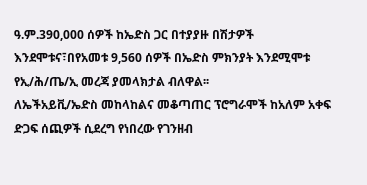ዓ.ም.390,000 ሰዎች ከኤድስ ጋር በተያያዙ በሽታዎች እንደሞቱና፣በየአመቱ 9,560 ሰዎች በኤድስ ምክንያት እንደሚሞቱ የኢ/ሕ/ጤ/ኢ መረጃ ያመላክታል ብለዋል፡፡
ለኤችአይቪ/ኤድስ መከላከልና መቆጣጠር ፕሮግራሞች ከአለም አቀፍ ድጋፍ ሰጪዎች ሲደረግ የነበረው የገንዘብ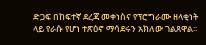ድጋፍ በከፍተኛ ደረጃ መቀነስና የፕሮግራሙ ዘላቂነት ላይ የራሱ የሆነ ተጽዕኖ ማሳደሩን አክለው ገልጸዋል፡፡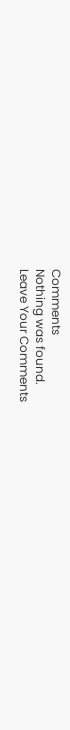Comments
Nothing was found.
Leave Your Comments